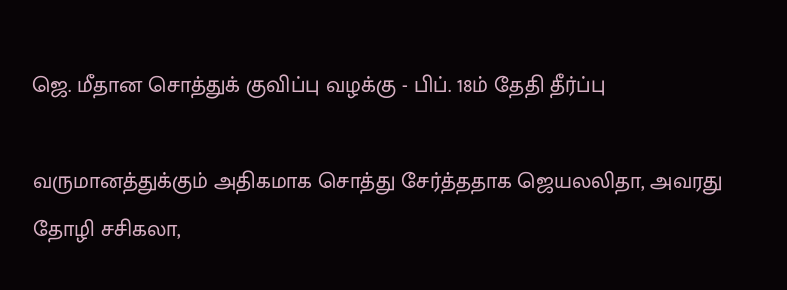ஜெ. மீதான சொத்துக் குவிப்பு வழக்கு - பிப். 18ம் தேதி தீர்ப்பு

வருமானத்துக்கும் அதிகமாக சொத்து சேர்த்ததாக ஜெயலலிதா, அவரது தோழி சசிகலா,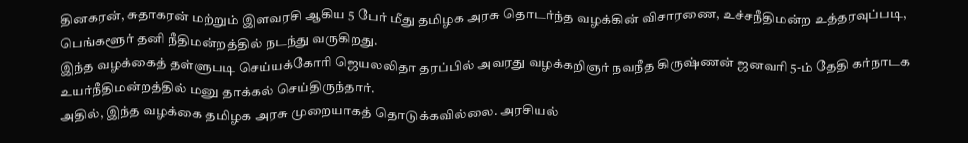தினகரன், சுதாகரன் மற்றும் இளவரசி ஆகிய 5 பேர் மீது தமிழக அரசு தொடர்ந்த வழக்கின் விசாரணை, உச்சநீதிமன்ற உத்தரவுப்படி, பெங்களூர் தனி நீதிமன்றத்தில் நடந்து வருகிறது.
இந்த வழக்கைத் தள்ளுபடி செய்யக்கோரி ஜெயலலிதா தரப்பில் அவரது வழக்கறிஞர் நவநீத கிருஷ்ணன் ஜனவரி 5-ம் தேதி கர்நாடக உயர்நீதிமன்றத்தில் மனு தாக்கல் செய்திருந்தார்.
அதில், இந்த வழக்கை தமிழக அரசு முறையாகத் தொடுக்கவில்லை. அரசியல்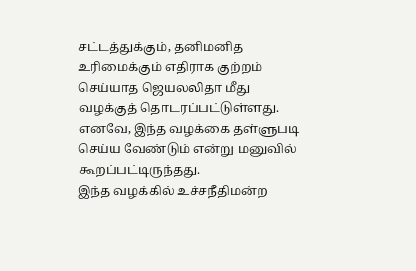சட்டத்துக்கும், தனிமனித உரிமைக்கும் எதிராக குற்றம் செய்யாத ஜெயலலிதா மீது வழக்குத் தொடரப்பட்டுள்ளது. எனவே, இந்த வழக்கை தள்ளுபடி செய்ய வேண்டும் என்று மனுவில் கூறப்பட்டிருந்தது.
இந்த வழக்கில் உச்சநீதிமன்ற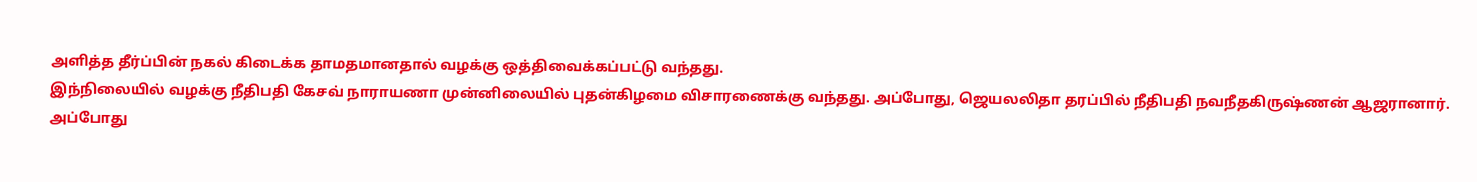அளித்த தீர்ப்பின் நகல் கிடைக்க தாமதமானதால் வழக்கு ஒத்திவைக்கப்பட்டு வந்தது.
இந்நிலையில் வழக்கு நீதிபதி கேசவ் நாராயணா முன்னிலையில் புதன்கிழமை விசாரணைக்கு வந்தது. அப்போது, ஜெயலலிதா தரப்பில் நீதிபதி நவநீதகிருஷ்ணன் ஆஜரானார்.
அப்போது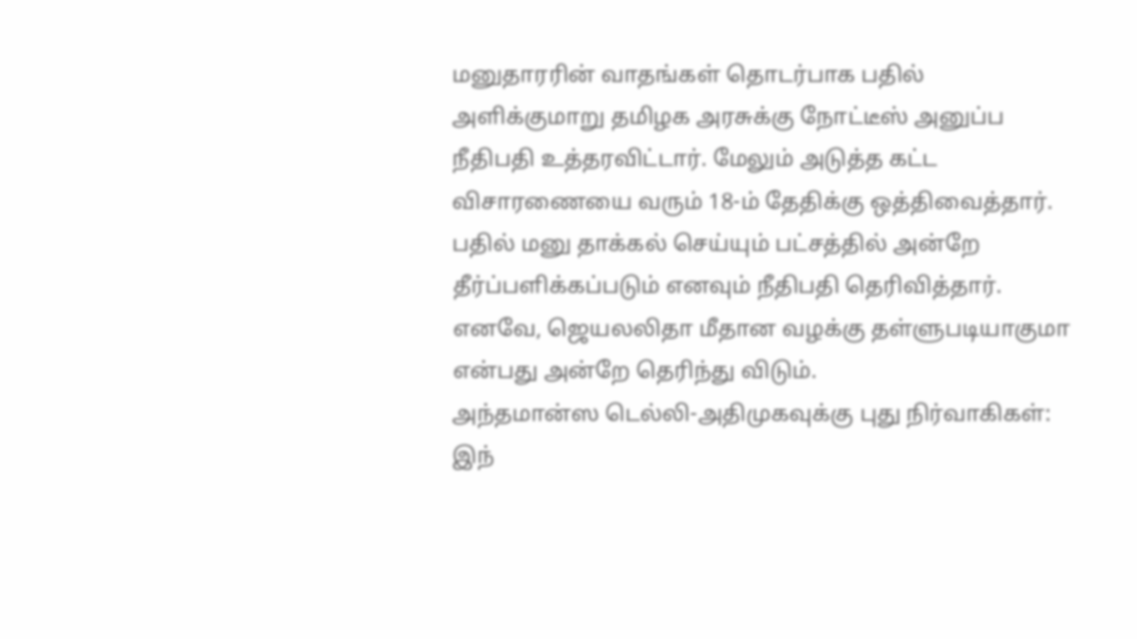மனுதாரரின் வாதங்கள் தொடர்பாக பதில் அளிக்குமாறு தமிழக அரசுக்கு நோட்டீஸ் அனுப்ப நீதிபதி உத்தரவிட்டார். மேலும் அடுத்த கட்ட விசாரணையை வரும் 18-ம் தேதிக்கு ஒத்திவைத்தார்.
பதில் மனு தாக்கல் செய்யும் பட்சத்தில் அன்றே தீர்ப்பளிக்கப்படும் எனவும் நீதிபதி தெரிவித்தார்.
எனவே, ஜெயலலிதா மீதான வழக்கு தள்ளுபடியாகுமா என்பது அன்றே தெரிந்து விடும்.
அந்தமான்ஸ டெல்லி-அதிமுகவுக்கு புது நிர்வாகிகள்:
இந்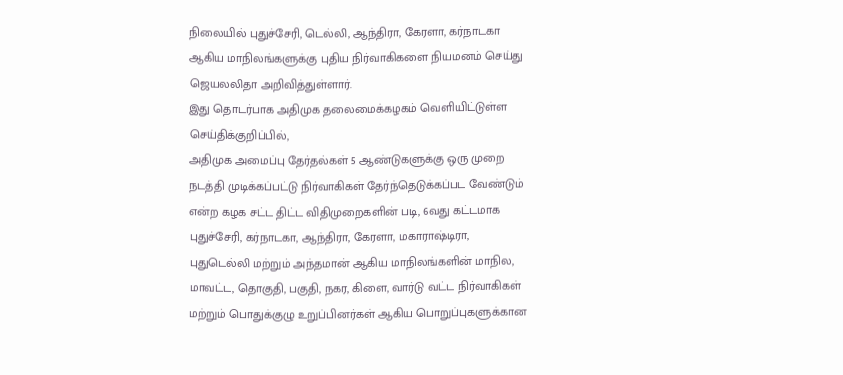நிலையில் புதுச்சேரி, டெல்லி, ஆந்திரா, கேரளா, கர்நாடகா ஆகிய மாநிலங்களுக்கு புதிய நிர்வாகிகளை நியமனம் செய்து ஜெயலலிதா அறிவித்துள்ளார்.
இது தொடர்பாக அதிமுக தலைமைக்கழகம் வெளியிட்டுள்ள செய்திக்குறிப்பில்,
அதிமுக அமைப்பு தேர்தல்கள் 5 ஆண்டுகளுக்கு ஒரு முறை நடத்தி முடிக்கப்பட்டு நிர்வாகிகள் தேர்ந்தெடுக்கப்பட வேண்டும் என்ற கழக சட்ட திட்ட விதிமுறைகளின் படி, 6வது கட்டமாக புதுச்சேரி, கர்நாடகா, ஆந்திரா, கேரளா, மகாராஷ்டிரா, புதுடெல்லி மற்றும் அந்தமான் ஆகிய மாநிலங்களின் மாநில, மாவட்ட, தொகுதி, பகுதி, நகர, கிளை, வார்டு வட்ட நிர்வாகிகள் மற்றும் பொதுக்குழு உறுப்பினர்கள் ஆகிய பொறுப்புகளுக்கான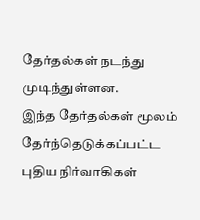தேர்தல்கள் நடந்து முடிந்துள்ளன.
இந்த தேர்தல்கள் மூலம் தேர்ந்தெடுக்கப்பட்ட புதிய நிர்வாகிகள்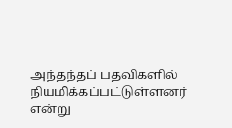அந்தந்தப் பதவிகளில் நியமிக்கப்பட்டுள்ளனர் என்று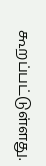கூறப்பட்டுள்ளது.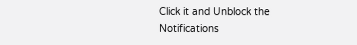Click it and Unblock the Notifications